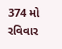374 મો રવિવાર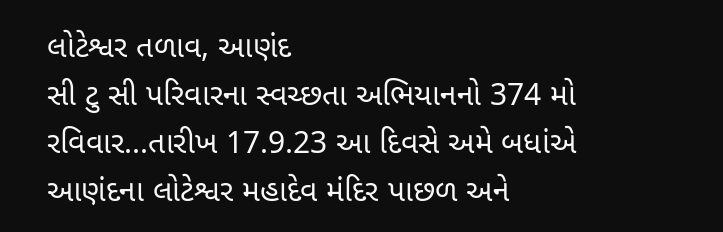લોટેશ્વર તળાવ, આણંદ
સી ટુ સી પરિવારના સ્વચ્છતા અભિયાનનો 374 મો રવિવાર...તારીખ 17.9.23 આ દિવસે અમે બધાંએ આણંદના લોટેશ્વર મહાદેવ મંદિર પાછળ અને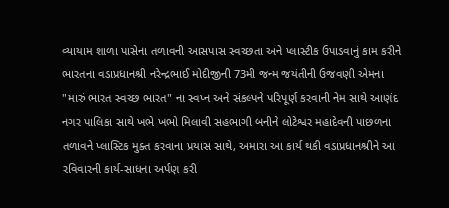વ્યાયામ શાળા પાસેના તળાવની આસપાસ સ્વચ્છતા અને પ્લાસ્ટીક ઉપાડવાનું કામ કરીને ભારતના વડાપ્રધાનશ્રી નરેન્દ્રભાઈ મોદીજીની 73મી જન્મ જયંતીની ઉજવણી એમના "મારું ભારત સ્વચ્છ ભારત" ના સ્વપ્ન અને સંકલ્પને પરિપૂર્ણ કરવાની નેમ સાથે આણંદ નગર પાલિકા સાથે ખભે ખભો મિલાવી સહભાગી બનીને લોટેશ્વર મહાદેવની પાછળના તળાવને પ્લાસ્ટિક મુક્ત કરવાના પ્રયાસ સાથે, અમારા આ કાર્ય થકી વડાપ્રધાનશ્રીને આ રવિવારની કાર્ય-સાધના અર્પણ કરી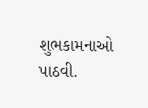શુભકામનાઓ પાઠવી.